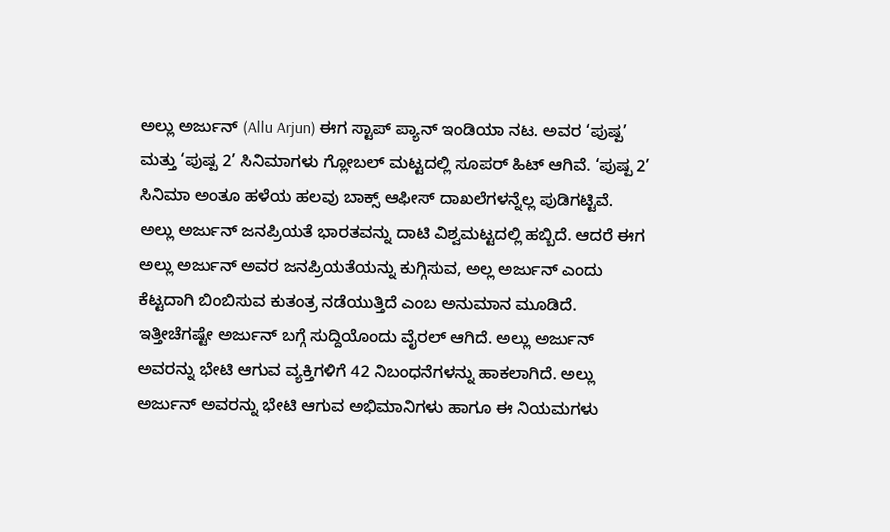ಅಲ್ಲು ಅರ್ಜುನ್ (Allu Arjun) ಈಗ ಸ್ಟಾಪ್ ಪ್ಯಾನ್ ಇಂಡಿಯಾ ನಟ. ಅವರ ‘ಪುಷ್ಪ’ ಮತ್ತು ‘ಪುಷ್ಪ 2’ ಸಿನಿಮಾಗಳು ಗ್ಲೋಬಲ್ ಮಟ್ಟದಲ್ಲಿ ಸೂಪರ್ ಹಿಟ್ ಆಗಿವೆ. ‘ಪುಷ್ಪ 2’ ಸಿನಿಮಾ ಅಂತೂ ಹಳೆಯ ಹಲವು ಬಾಕ್ಸ್ ಆಫೀಸ್ ದಾಖಲೆಗಳನ್ನೆಲ್ಲ ಪುಡಿಗಟ್ಟಿವೆ. ಅಲ್ಲು ಅರ್ಜುನ್ ಜನಪ್ರಿಯತೆ ಭಾರತವನ್ನು ದಾಟಿ ವಿಶ್ವಮಟ್ಟದಲ್ಲಿ ಹಬ್ಬಿದೆ. ಆದರೆ ಈಗ ಅಲ್ಲು ಅರ್ಜುನ್ ಅವರ ಜನಪ್ರಿಯತೆಯನ್ನು ಕುಗ್ಗಿಸುವ, ಅಲ್ಲ ಅರ್ಜುನ್ ಎಂದು ಕೆಟ್ಟದಾಗಿ ಬಿಂಬಿಸುವ ಕುತಂತ್ರ ನಡೆಯುತ್ತಿದೆ ಎಂಬ ಅನುಮಾನ ಮೂಡಿದೆ.
ಇತ್ತೀಚೆಗಷ್ಟೇ ಅರ್ಜುನ್ ಬಗ್ಗೆ ಸುದ್ದಿಯೊಂದು ವೈರಲ್ ಆಗಿದೆ. ಅಲ್ಲು ಅರ್ಜುನ್ ಅವರನ್ನು ಭೇಟಿ ಆಗುವ ವ್ಯಕ್ತಿಗಳಿಗೆ 42 ನಿಬಂಧನೆಗಳನ್ನು ಹಾಕಲಾಗಿದೆ. ಅಲ್ಲು ಅರ್ಜುನ್ ಅವರನ್ನು ಭೇಟಿ ಆಗುವ ಅಭಿಮಾನಿಗಳು ಹಾಗೂ ಈ ನಿಯಮಗಳು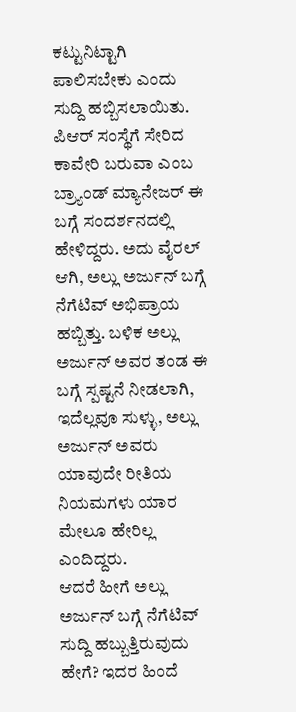ಕಟ್ಟುನಿಟ್ಟಾಗಿ ಪಾಲಿಸಬೇಕು ಎಂದು ಸುದ್ದಿ ಹಬ್ಬಿಸಲಾಯಿತು. ಪಿಆರ್ ಸಂಸ್ಥೆಗೆ ಸೇರಿದ ಕಾವೇರಿ ಬರುವಾ ಎಂಬ ಬ್ರ್ಯಾಂಡ್ ಮ್ಯಾನೇಜರ್ ಈ ಬಗ್ಗೆ ಸಂದರ್ಶನದಲ್ಲಿ ಹೇಳಿದ್ದರು. ಅದು ವೈರಲ್ ಆಗಿ, ಅಲ್ಲು ಅರ್ಜುನ್ ಬಗ್ಗೆ ನೆಗೆಟಿವ್ ಅಭಿಪ್ರಾಯ ಹಬ್ಬಿತ್ತು. ಬಳಿಕ ಅಲ್ಲು ಅರ್ಜುನ್ ಅವರ ತಂಡ ಈ ಬಗ್ಗೆ ಸ್ಪಷ್ಟನೆ ನೀಡಲಾಗಿ, ಇದೆಲ್ಲವೂ ಸುಳ್ಳು, ಅಲ್ಲು ಅರ್ಜುನ್ ಅವರು ಯಾವುದೇ ರೀತಿಯ ನಿಯಮಗಳು ಯಾರ ಮೇಲೂ ಹೇರಿಲ್ಲ ಎಂದಿದ್ದರು.
ಆದರೆ ಹೀಗೆ ಅಲ್ಲು ಅರ್ಜುನ್ ಬಗ್ಗೆ ನೆಗೆಟಿವ್ ಸುದ್ದಿ ಹಬ್ಬುತ್ತಿರುವುದು ಹೇಗೆ? ಇದರ ಹಿಂದೆ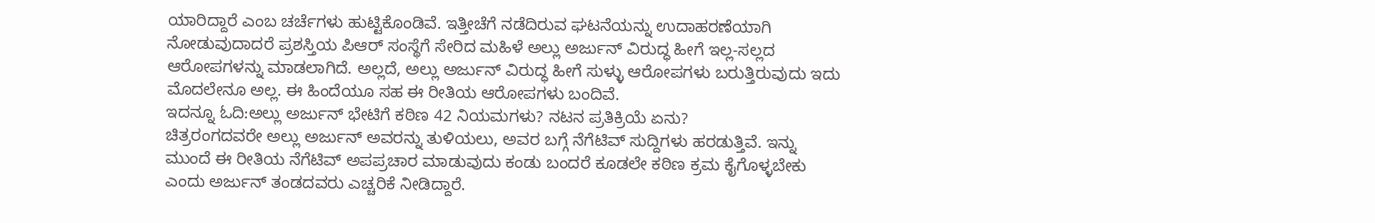ಯಾರಿದ್ದಾರೆ ಎಂಬ ಚರ್ಚೆಗಳು ಹುಟ್ಟಿಕೊಂಡಿವೆ. ಇತ್ತೀಚೆಗೆ ನಡೆದಿರುವ ಘಟನೆಯನ್ನು ಉದಾಹರಣೆಯಾಗಿ ನೋಡುವುದಾದರೆ ಪ್ರಶಸ್ತಿಯ ಪಿಆರ್ ಸಂಸ್ಥೆಗೆ ಸೇರಿದ ಮಹಿಳೆ ಅಲ್ಲು ಅರ್ಜುನ್ ವಿರುದ್ಧ ಹೀಗೆ ಇಲ್ಲ-ಸಲ್ಲದ ಆರೋಪಗಳನ್ನು ಮಾಡಲಾಗಿದೆ. ಅಲ್ಲದೆ, ಅಲ್ಲು ಅರ್ಜುನ್ ವಿರುದ್ಧ ಹೀಗೆ ಸುಳ್ಳು ಆರೋಪಗಳು ಬರುತ್ತಿರುವುದು ಇದು ಮೊದಲೇನೂ ಅಲ್ಲ. ಈ ಹಿಂದೆಯೂ ಸಹ ಈ ರೀತಿಯ ಆರೋಪಗಳು ಬಂದಿವೆ.
ಇದನ್ನೂ ಓದಿ:ಅಲ್ಲು ಅರ್ಜುನ್ ಭೇಟಿಗೆ ಕಠಿಣ 42 ನಿಯಮಗಳು? ನಟನ ಪ್ರತಿಕ್ರಿಯೆ ಏನು?
ಚಿತ್ರರಂಗದವರೇ ಅಲ್ಲು ಅರ್ಜುನ್ ಅವರನ್ನು ತುಳಿಯಲು, ಅವರ ಬಗ್ಗೆ ನೆಗೆಟಿವ್ ಸುದ್ದಿಗಳು ಹರಡುತ್ತಿವೆ. ಇನ್ನು ಮುಂದೆ ಈ ರೀತಿಯ ನೆಗೆಟಿವ್ ಅಪಪ್ರಚಾರ ಮಾಡುವುದು ಕಂಡು ಬಂದರೆ ಕೂಡಲೇ ಕಠಿಣ ಕ್ರಮ ಕೈಗೊಳ್ಳಬೇಕು ಎಂದು ಅರ್ಜುನ್ ತಂಡದವರು ಎಚ್ಚರಿಕೆ ನೀಡಿದ್ದಾರೆ.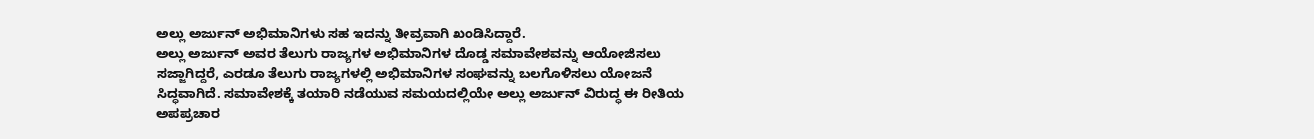ಅಲ್ಲು ಅರ್ಜುನ್ ಅಭಿಮಾನಿಗಳು ಸಹ ಇದನ್ನು ತೀವ್ರವಾಗಿ ಖಂಡಿಸಿದ್ದಾರೆ.
ಅಲ್ಲು ಅರ್ಜುನ್ ಅವರ ತೆಲುಗು ರಾಜ್ಯಗಳ ಅಭಿಮಾನಿಗಳ ದೊಡ್ಡ ಸಮಾವೇಶವನ್ನು ಆಯೋಜಿಸಲು ಸಜ್ಜಾಗಿದ್ದರೆ, ಎರಡೂ ತೆಲುಗು ರಾಜ್ಯಗಳಲ್ಲಿ ಅಭಿಮಾನಿಗಳ ಸಂಘವನ್ನು ಬಲಗೊಳಿಸಲು ಯೋಜನೆ ಸಿದ್ಧವಾಗಿದೆ. ಸಮಾವೇಶಕ್ಕೆ ತಯಾರಿ ನಡೆಯುವ ಸಮಯದಲ್ಲಿಯೇ ಅಲ್ಲು ಅರ್ಜುನ್ ವಿರುದ್ಧ ಈ ರೀತಿಯ ಅಪಪ್ರಚಾರ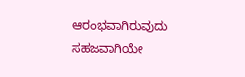ಆರಂಭವಾಗಿರುವುದು ಸಹಜವಾಗಿಯೇ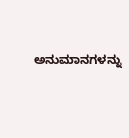ಅನುಮಾನಗಳನ್ನು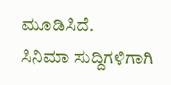ಮೂಡಿಸಿದೆ.
ಸಿನಿಮಾ ಸುದ್ದಿಗಳಿಗಾಗಿ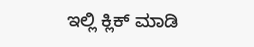ಇಲ್ಲಿ ಕ್ಲಿಕ್ ಮಾಡಿ